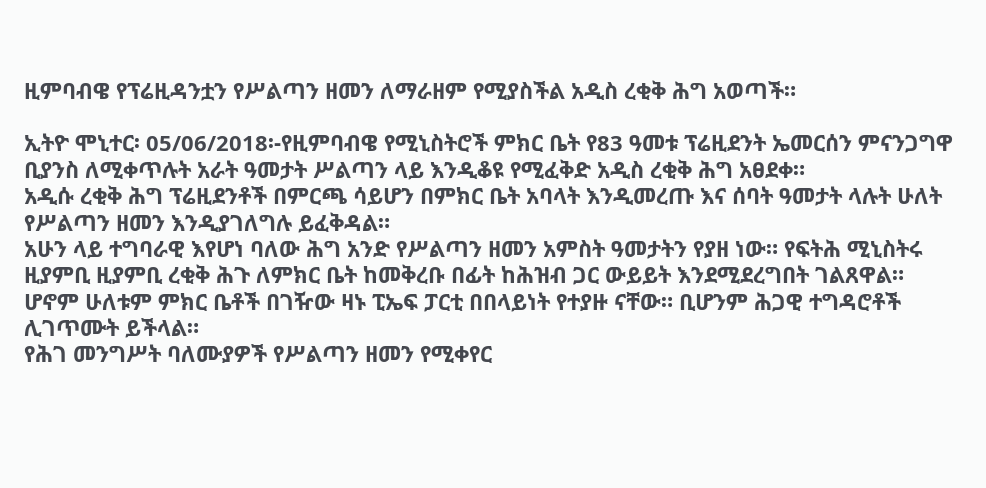ዚምባብዌ የፕሬዚዳንቷን የሥልጣን ዘመን ለማራዘም የሚያስችል አዲስ ረቂቅ ሕግ አወጣች።

ኢትዮ ሞኒተር፡ 05/06/2018፡-የዚምባብዌ የሚኒስትሮች ምክር ቤት የ83 ዓመቱ ፕሬዚደንት ኤመርሰን ምናንጋግዋ ቢያንስ ለሚቀጥሉት አራት ዓመታት ሥልጣን ላይ እንዲቆዩ የሚፈቅድ አዲስ ረቂቅ ሕግ አፀደቀ።
አዲሱ ረቂቅ ሕግ ፕሬዚደንቶች በምርጫ ሳይሆን በምክር ቤት አባላት እንዲመረጡ እና ሰባት ዓመታት ላሉት ሁለት የሥልጣን ዘመን እንዲያገለግሉ ይፈቅዳል።
አሁን ላይ ተግባራዊ እየሆነ ባለው ሕግ አንድ የሥልጣን ዘመን አምስት ዓመታትን የያዘ ነው። የፍትሕ ሚኒስትሩ ዚያምቢ ዚያምቢ ረቂቅ ሕጉ ለምክር ቤት ከመቅረቡ በፊት ከሕዝብ ጋር ውይይት እንደሚደረግበት ገልጸዋል።
ሆኖም ሁለቱም ምክር ቤቶች በገዥው ዛኑ ፒኤፍ ፓርቲ በበላይነት የተያዙ ናቸው። ቢሆንም ሕጋዊ ተግዳሮቶች ሊገጥሙት ይችላል።
የሕገ መንግሥት ባለሙያዎች የሥልጣን ዘመን የሚቀየር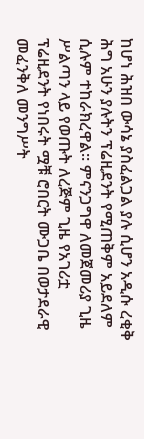ከሆነ ሕዝበ ውሳኔ ያስፈልጋል ያሉ ሲሆን አዲሱ ረቂቅ ሕግ አሁን ያሉትን ፕሬዚደንት የሚጠቅም አይደለም ሲሉም ተከራክረዋል። ምናንጋግዋ ለመጀመሪያ ጊዜ ሥልጣን ላይ የወጡት ለረጅም ጊዜ የአገሪቷ ፕሬዚደንት የነበሩት ሟቹ ሮበርት ሙጋቤ በወታደራዊ መፈንቅለ መንግሥት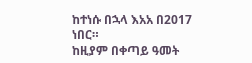ከተነሱ በኋላ እአአ በ2017 ነበር።
ከዚያም በቀጣይ ዓመት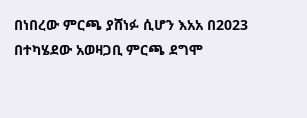በነበረው ምርጫ ያሸነፉ ሲሆን እአአ በ2023 በተካሄደው አወዛጋቢ ምርጫ ደግሞ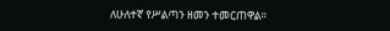ለሁለተኛ የሥልጣን ዘመን ተመርጠዋል።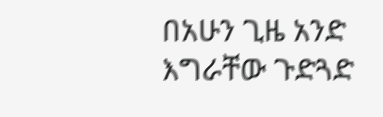በአሁን ጊዜ አንድ እግራቸው ጉድጓድ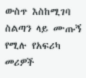ውስጥ እስከሚገባ ስልጣን ላይ ሙጡኝ የሚሉ የአፍሪካ መሪዎች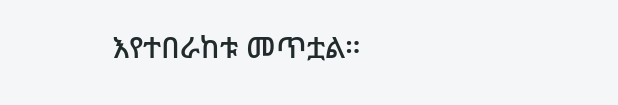እየተበራከቱ መጥቷል።